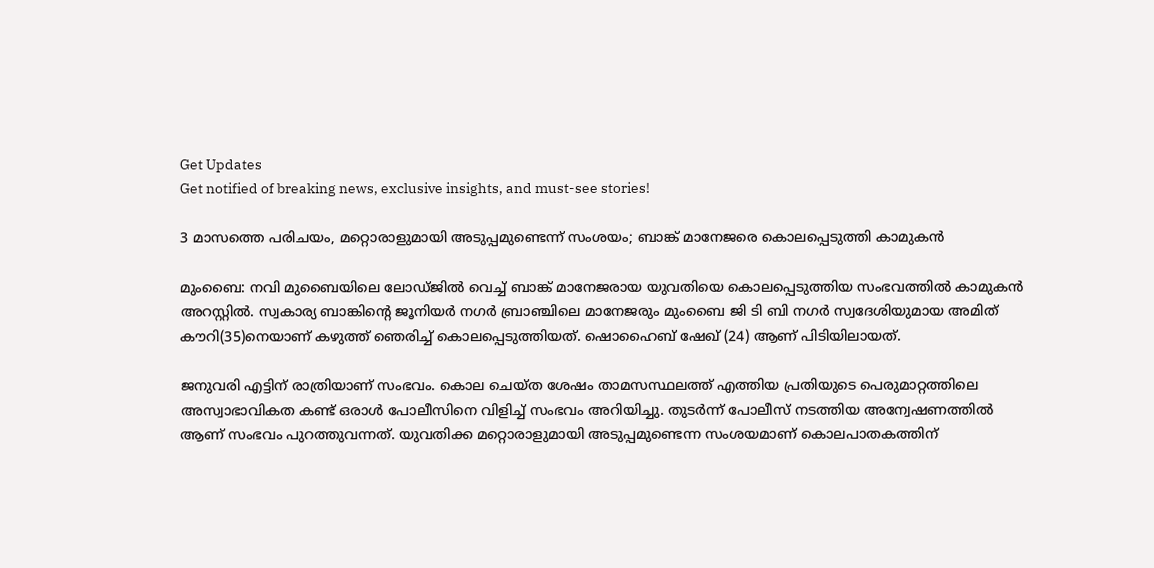Get Updates
Get notified of breaking news, exclusive insights, and must-see stories!

3 മാസത്തെ പരിചയം, മറ്റൊരാളുമായി അടുപ്പമുണ്ടെന്ന് സംശയം; ബാങ്ക് മാനേജരെ കൊലപ്പെടുത്തി കാമുകൻ

മുംബൈ: നവി മുബൈയിലെ ലോഡ്ജിൽ വെച്ച് ബാങ്ക് മാനേജരായ യുവതിയെ കൊലപ്പെടുത്തിയ സംഭവത്തിൽ കാമുകൻ അറസ്റ്റിൽ. സ്വകാര്യ ബാങ്കിന്റെ ജൂനിയർ നഗർ ബ്രാഞ്ചിലെ മാനേജരും മുംബൈ ജി ടി ബി നഗർ സ്വദേശിയുമായ അമിത് കൗറി(35)നെയാണ് കഴുത്ത് ഞെരിച്ച് കൊലപ്പെടുത്തിയത്. ഷൊഹൈബ് ഷേഖ് (24) ആണ് പിടിയിലായത്.

ജനുവരി എട്ടിന് രാത്രിയാണ് സംഭവം. കൊല ചെയ്ത ശേഷം താമസസ്ഥലത്ത് എത്തിയ പ്രതിയുടെ പെരുമാറ്റത്തിലെ അസ്വാഭാവികത കണ്ട് ഒരാൾ പോലീസിനെ വിളിച്ച് സംഭവം അറിയിച്ചു. തുടർന്ന് പോലീസ് നടത്തിയ അന്വേഷണത്തിൽ ആണ് സംഭവം പുറത്തുവന്നത്. യുവതിക്ക മറ്റൊരാളുമായി അടുപ്പമുണ്ടെന്ന സംശയമാണ് കൊലപാതകത്തിന്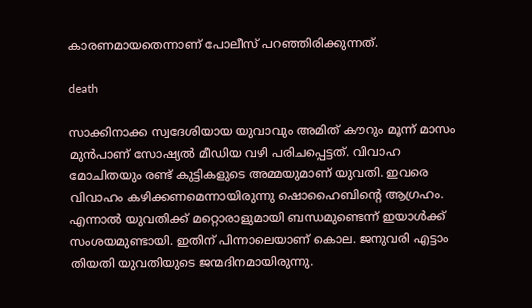കാരണമായതെന്നാണ് പോലീസ് പറഞ്ഞിരിക്കുന്നത്.

death

സാക്കിനാക്ക സ്വദേശിയായ യുവാവും അമിത് കൗറും മൂന്ന് മാസം മുൻപാണ് സോഷ്യൽ മീഡിയ വഴി പരിചപ്പെട്ടത്. വിവാഹ മോചിതയും രണ്ട് കുട്ടികളുടെ അമ്മയുമാണ് യുവതി. ഇവരെ വിവാഹം കഴിക്കണമെന്നായിരുന്നു ഷൊഹൈബിന്റെ ആഗ്രഹം. എന്നാൽ യുവതിക്ക് മറ്റൊരാളുമായി ബന്ധമുണ്ടെന്ന് ഇയാൾക്ക് സംശയമുണ്ടായി. ഇതിന് പിന്നാലെയാണ് കൊല. ജനുവരി എട്ടാം തിയതി യുവതിയുടെ ജന്മദിനമായിരുന്നു.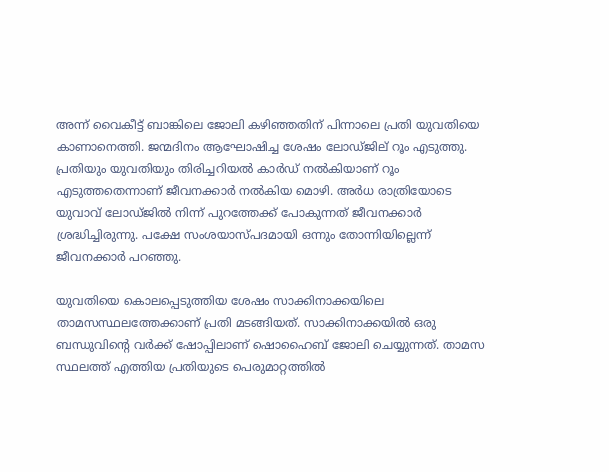അന്ന് വൈകീട്ട് ബാങ്കിലെ ജോലി കഴിഞ്ഞതിന് പിന്നാലെ പ്രതി യുവതിയെ കാണാനെത്തി. ജന്മദിനം ആഘോഷിച്ച ശേഷം ലോഡ്ജില്‌‍ റൂം എടുത്തു. പ്രതിയും യുവതിയും തിരിച്ചറിയൽ കാർഡ് നൽകിയാണ് റൂം എടുത്തതെന്നാണ് ജീവനക്കാർ നൽകിയ മൊഴി. അർധ രാത്രിയോടെ യുവാവ് ലോഡ്ജിൽ നിന്ന് പുറത്തേക്ക് പോകുന്നത് ജീവനക്കാർ ശ്രദ്ധിച്ചിരുന്നു. പക്ഷേ സംശയാസ്പദമായി ഒന്നും തോന്നിയില്ലെന്ന് ജീവനക്കാർ പറഞ്ഞു.

യുവതിയെ കൊലപ്പെടുത്തിയ ശേഷം സാക്കിനാക്കയിലെ താമസസ്ഥലത്തേക്കാണ് പ്രതി മടങ്ങിയത്. സാക്കിനാക്കയിൽ ഒരു ബന്ധുവിന്റെ വർക്ക് ഷോപ്പിലാണ് ഷൊഹൈബ് ജോലി ചെയ്യുന്നത്. താമസ സ്ഥലത്ത് എത്തിയ പ്രതിയുടെ പെരുമാറ്റത്തിൽ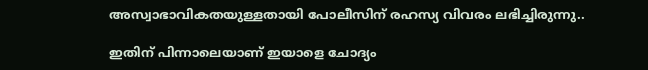അസ്വാഭാവികതയുള്ളതായി പോലീസിന് രഹസ്യ വിവരം ലഭിച്ചിരുന്നു..

ഇതിന് പിന്നാലെയാണ് ഇയാളെ ചോദ്യം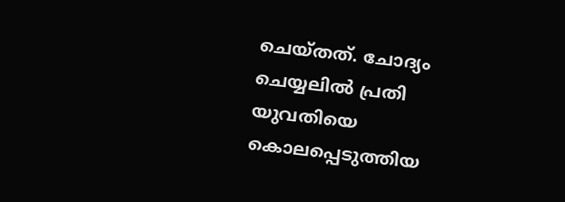ചെയ്തത്. ചോദ്യം ചെയ്യലിൽ പ്രതി യുവതിയെ കൊലപ്പെടുത്തിയ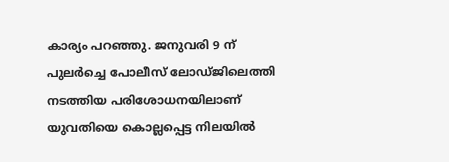കാര്യം പറഞ്ഞു. ജനുവരി 9 ന് പുലർച്ചെ പോലീസ് ലോഡ്ജിലെത്തി നടത്തിയ പരിശോധനയിലാണ് യുവതിയെ കൊല്ലപ്പെട്ട നിലയിൽ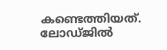കണ്ടെത്തിയത്. ലോഡ്ജിൽ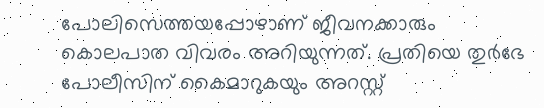പോലിസെത്തയപ്പോഴാണ് ജീവനക്കാരും കൊലപാത വിവരം അറിയുന്നത്. പ്രതിയെ തുർഭേ പോലീസിന് കൈമാറുകയും അറസ്റ്റ്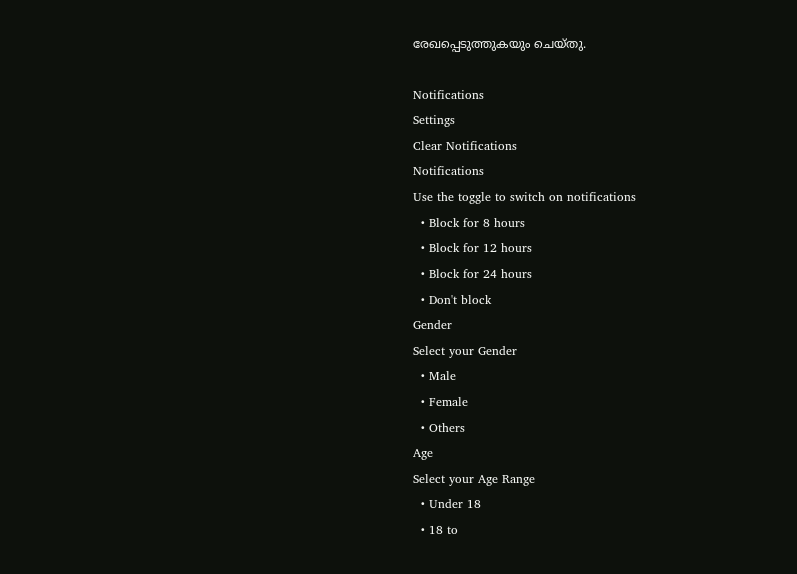രേഖപ്പെടുത്തുകയും ചെയ്തു.

Notifications
Settings
Clear Notifications
Notifications
Use the toggle to switch on notifications
  • Block for 8 hours
  • Block for 12 hours
  • Block for 24 hours
  • Don't block
Gender
Select your Gender
  • Male
  • Female
  • Others
Age
Select your Age Range
  • Under 18
  • 18 to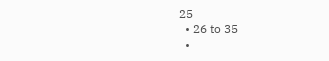25
  • 26 to 35
  •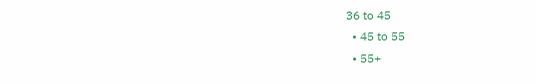36 to 45
  • 45 to 55
  • 55+